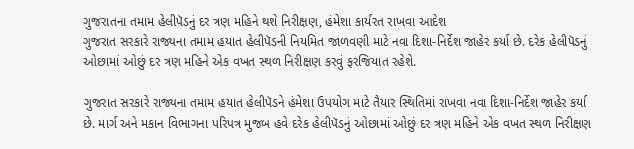ગુજરાતના તમામ હેલીપૅડનું દર ત્રણ મહિને થશે નિરીક્ષણ, હંમેશા કાર્યરત રાખવા આદેશ
ગુજરાત સરકારે રાજ્યના તમામ હયાત હેલીપૅડની નિયમિત જાળવણી માટે નવા દિશા-નિર્દેશ જાહેર કર્યા છે. દરેક હેલીપૅડનું ઓછામાં ઓછું દર ત્રણ મહિને એક વખત સ્થળ નિરીક્ષણ કરવું ફરજિયાત રહેશે.

ગુજરાત સરકારે રાજ્યના તમામ હયાત હેલીપૅડને હંમેશા ઉપયોગ માટે તૈયાર સ્થિતિમાં રાખવા નવા દિશા-નિર્દેશ જાહેર કર્યા છે. માર્ગ અને મકાન વિભાગના પરિપત્ર મુજબ હવે દરેક હેલીપૅડનું ઓછામાં ઓછું દર ત્રણ મહિને એક વખત સ્થળ નિરીક્ષણ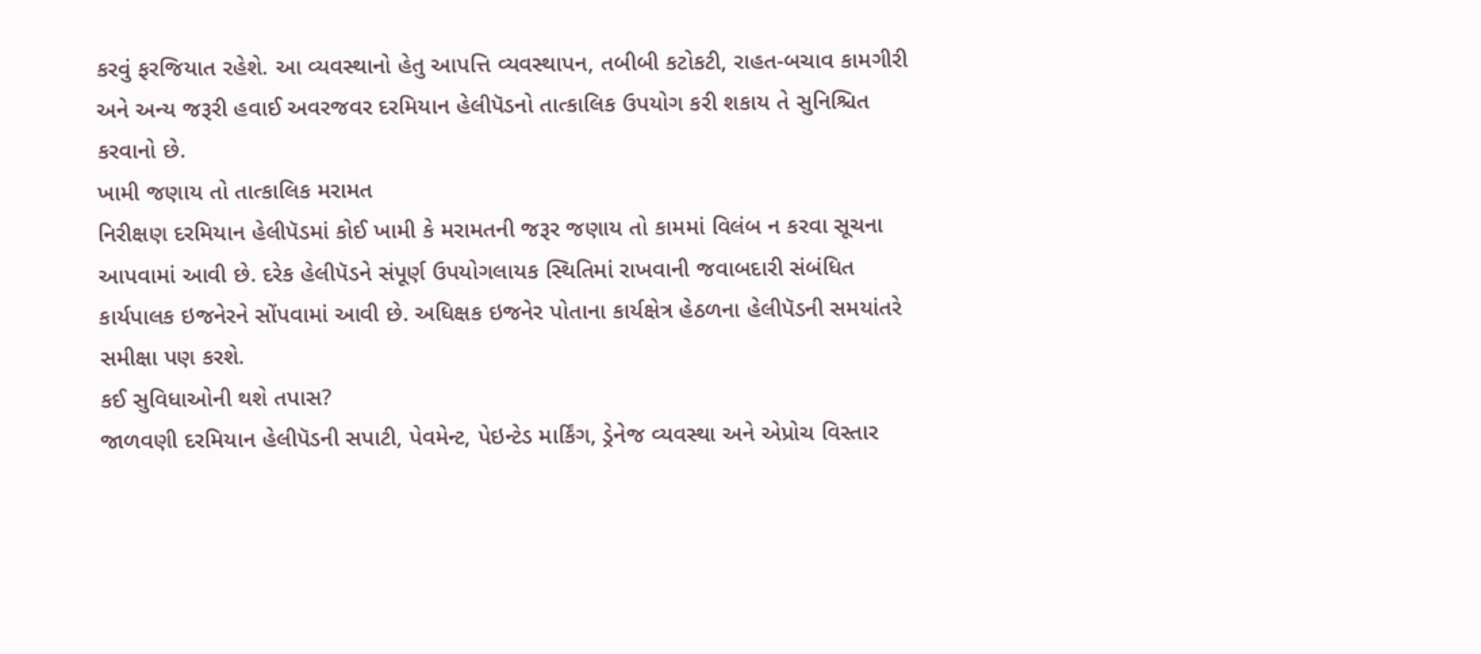કરવું ફરજિયાત રહેશે. આ વ્યવસ્થાનો હેતુ આપત્તિ વ્યવસ્થાપન, તબીબી કટોકટી, રાહત-બચાવ કામગીરી અને અન્ય જરૂરી હવાઈ અવરજવર દરમિયાન હેલીપૅડનો તાત્કાલિક ઉપયોગ કરી શકાય તે સુનિશ્ચિત કરવાનો છે.
ખામી જણાય તો તાત્કાલિક મરામત
નિરીક્ષણ દરમિયાન હેલીપૅડમાં કોઈ ખામી કે મરામતની જરૂર જણાય તો કામમાં વિલંબ ન કરવા સૂચના આપવામાં આવી છે. દરેક હેલીપૅડને સંપૂર્ણ ઉપયોગલાયક સ્થિતિમાં રાખવાની જવાબદારી સંબંધિત કાર્યપાલક ઇજનેરને સોંપવામાં આવી છે. અધિક્ષક ઇજનેર પોતાના કાર્યક્ષેત્ર હેઠળના હેલીપૅડની સમયાંતરે સમીક્ષા પણ કરશે.
કઈ સુવિધાઓની થશે તપાસ?
જાળવણી દરમિયાન હેલીપૅડની સપાટી, પેવમેન્ટ, પેઇન્ટેડ માર્કિંગ, ડ્રેનેજ વ્યવસ્થા અને એપ્રોચ વિસ્તાર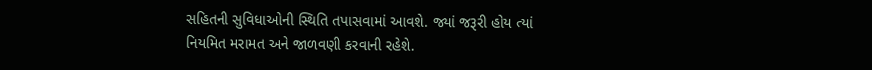સહિતની સુવિધાઓની સ્થિતિ તપાસવામાં આવશે. જ્યાં જરૂરી હોય ત્યાં નિયમિત મરામત અને જાળવણી કરવાની રહેશે.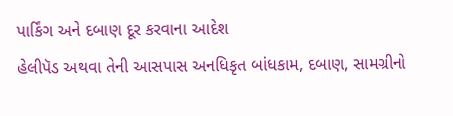પાર્કિંગ અને દબાણ દૂર કરવાના આદેશ
હેલીપૅડ અથવા તેની આસપાસ અનધિકૃત બાંધકામ, દબાણ, સામગ્રીનો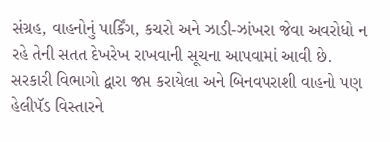સંગ્રહ, વાહનોનું પાર્કિંગ, કચરો અને ઝાડી-ઝાંખરા જેવા અવરોધો ન રહે તેની સતત દેખરેખ રાખવાની સૂચના આપવામાં આવી છે. સરકારી વિભાગો દ્વારા જપ્ત કરાયેલા અને બિનવપરાશી વાહનો પણ હેલીપૅડ વિસ્તારને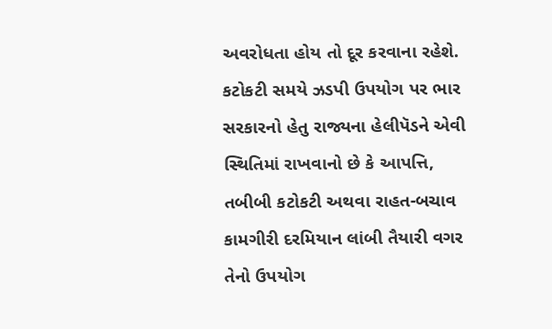અવરોધતા હોય તો દૂર કરવાના રહેશે.
કટોકટી સમયે ઝડપી ઉપયોગ પર ભાર
સરકારનો હેતુ રાજ્યના હેલીપૅડને એવી સ્થિતિમાં રાખવાનો છે કે આપત્તિ, તબીબી કટોકટી અથવા રાહત-બચાવ કામગીરી દરમિયાન લાંબી તૈયારી વગર તેનો ઉપયોગ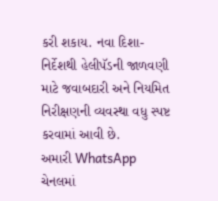કરી શકાય. નવા દિશા-નિર્દેશથી હેલીપૅડની જાળવણી માટે જવાબદારી અને નિયમિત નિરીક્ષણની વ્યવસ્થા વધુ સ્પષ્ટ કરવામાં આવી છે.
અમારી WhatsApp ચેનલમાં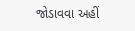જોડાવવા અહીં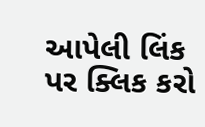આપેલી લિંક પર ક્લિક કરો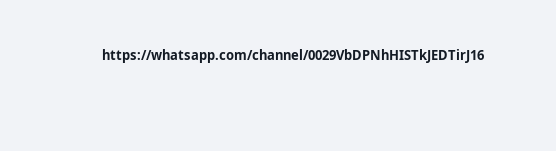https://whatsapp.com/channel/0029VbDPNhHISTkJEDTirJ16